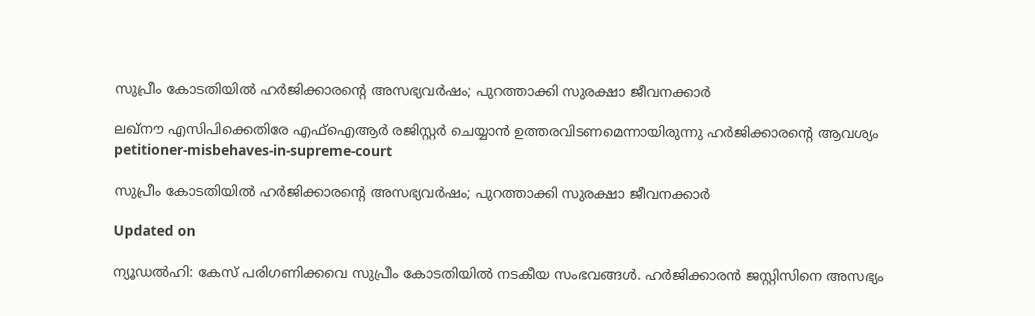സുപ്രീം കോടതിയിൽ ഹർജിക്കാരന്‍റെ അസഭ്യവർഷം; പുറത്താക്കി സുരക്ഷാ ജീവനക്കാർ

ലഖ്നൗ എസിപിക്കെതിരേ എഫ്ഐആർ രജിസ്റ്റർ‌ ചെയ്യാൻ ഉത്തരവിടണമെന്നായിരുന്നു ഹർജിക്കാരന്‍റെ ആവശ്യം
petitioner-misbehaves-in-supreme-court

സുപ്രീം കോടതിയിൽ ഹർജിക്കാരന്‍റെ അസഭ്യവർഷം; പുറത്താക്കി സുരക്ഷാ ജീവനക്കാർ

Updated on

ന്യൂഡൽഹി: കേസ് പരിഗണിക്കവെ സുപ്രീം കോടതിയിൽ നടകീയ സംഭവങ്ങൾ. ഹർജിക്കാരൻ ജസ്റ്റിസിനെ അസഭ്യം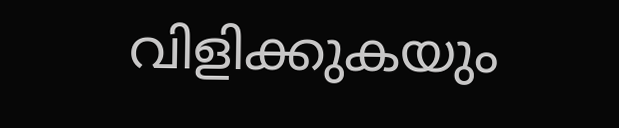വിളിക്കുകയും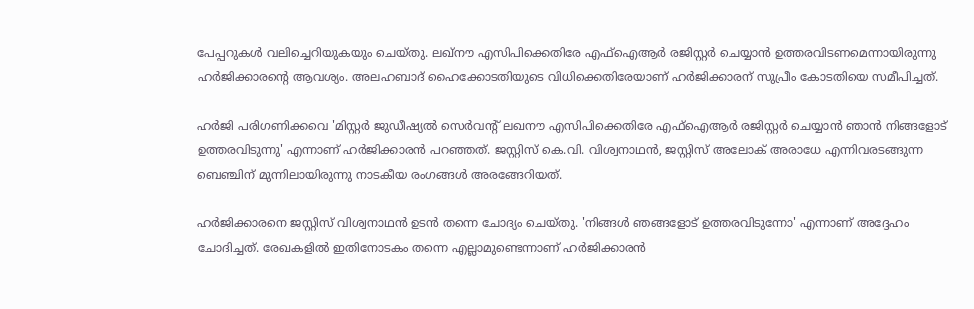പേപ്പറുകൾ വലിച്ചെറിയുകയും ചെയ്തു. ലഖ്നൗ എസിപിക്കെതിരേ എഫ്ഐആർ രജിസ്റ്റർ‌ ചെയ്യാൻ ഉത്തരവിടണമെന്നായിരുന്നു ഹർജിക്കാരന്‍റെ ആവശ്യം. അലഹബാദ് ഹൈക്കോടതിയുടെ വിധിക്കെതിരേയാണ് ഹർജിക്കാരന് സുപ്രീം കോടതിയെ സമീപിച്ചത്.

ഹർജി പരിഗണിക്കവെ 'മിസ്റ്റർ ജുഡീഷ്യൽ സെർവന്‍റ് ലഖനൗ എസിപിക്കെതിരേ എഫ്ഐആർ രജിസ്റ്റർ ചെയ്യാൻ ഞാൻ നിങ്ങളോട് ഉത്തരവിടുന്നു' എന്നാണ് ഹർജിക്കാരൻ പറഞ്ഞത്. ജസ്റ്റിസ് കെ.വി. വിശ്വനാഥന്‍, ജസ്റ്റിസ് അലോക് അരാധേ എന്നിവരടങ്ങുന്ന ബെഞ്ചിന് മുന്നിലായിരുന്നു നാടകീയ രംഗങ്ങൾ അരങ്ങേറിയത്.

ഹർജിക്കാരനെ ജസ്റ്റിസ് വിശ്വനാഥൻ ഉടൻ തന്നെ ചോദ്യം ചെയ്തു. 'നിങ്ങൾ ഞങ്ങളോട് ഉത്തരവിടുന്നോ' എന്നാണ് അദ്ദേഹം ചോദിച്ചത്. രേഖകളിൽ ഇതിനോടകം തന്നെ എല്ലാമുണ്ടെന്നാണ് ഹർജിക്കാരൻ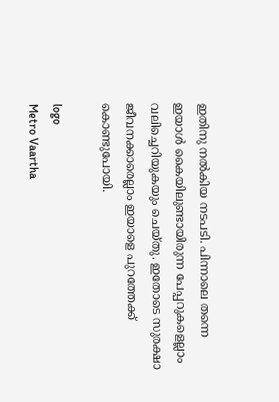ഇതിനു നൽകിയ നടപടി. പിന്നാലെ തന്നെ ഇയാൾ കൈയിലുണ്ടായിരുന്ന പേപ്പറുകളെല്ലാം വലിച്ചെറിയുകയും ചെയ്തു. ഇതോടെ സുരക്ഷാ ജീവനക്കാരെല്ലാം ഇയാളെ പുറത്തേക്ക് കൊണ്ടുപോയി.

logo
Metro Vaartha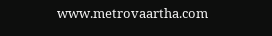www.metrovaartha.com